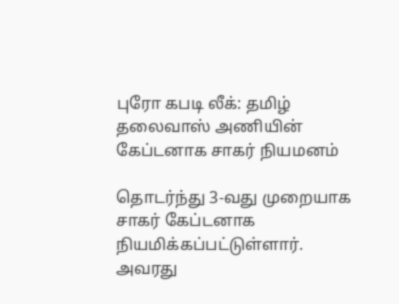புரோ கபடி லீக்: தமிழ் தலைவாஸ் அணியின் கேப்டனாக சாகர் நியமனம்

தொடர்ந்து 3-வது முறையாக சாகர் கேப்டனாக நியமிக்கப்பட்டுள்ளார். அவரது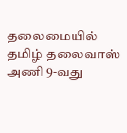தலைமையில் தமிழ் தலைவாஸ் அணி 9-வது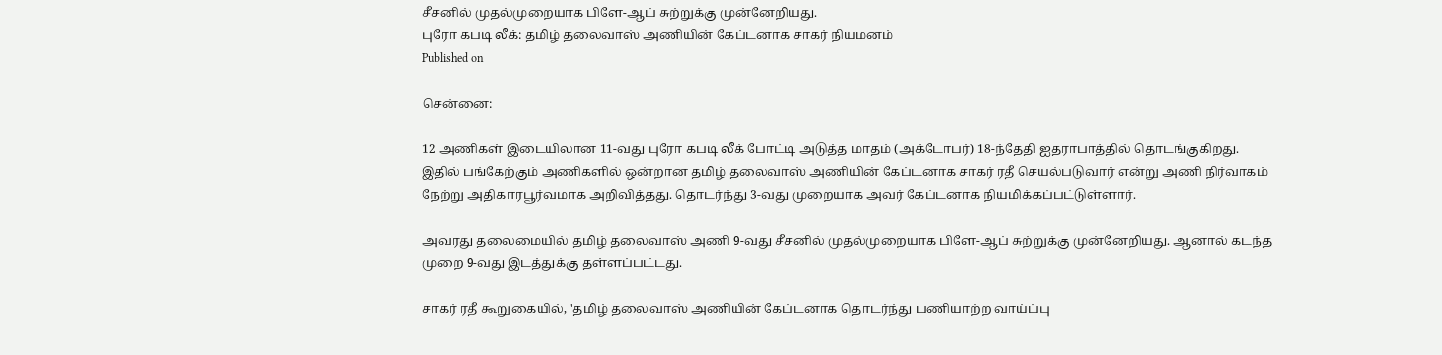சீசனில் முதல்முறையாக பிளே-ஆப் சுற்றுக்கு முன்னேறியது.
புரோ கபடி லீக்: தமிழ் தலைவாஸ் அணியின் கேப்டனாக சாகர் நியமனம்
Published on

சென்னை:

12 அணிகள் இடையிலான 11-வது புரோ கபடி லீக் போட்டி அடுத்த மாதம் (அக்டோபர்) 18-ந்தேதி ஐதராபாத்தில் தொடங்குகிறது. இதில் பங்கேற்கும் அணிகளில் ஒன்றான தமிழ் தலைவாஸ் அணியின் கேப்டனாக சாகர் ரதீ செயல்படுவார் என்று அணி நிர்வாகம் நேற்று அதிகாரபூர்வமாக அறிவித்தது. தொடர்ந்து 3-வது முறையாக அவர் கேப்டனாக நியமிக்கப்பட்டுள்ளார்.

அவரது தலைமையில் தமிழ் தலைவாஸ் அணி 9-வது சீசனில் முதல்முறையாக பிளே-ஆப் சுற்றுக்கு முன்னேறியது. ஆனால் கடந்த முறை 9-வது இடத்துக்கு தள்ளப்பட்டது.

சாகர் ரதீ கூறுகையில், 'தமிழ் தலைவாஸ் அணியின் கேப்டனாக தொடர்ந்து பணியாற்ற வாய்ப்பு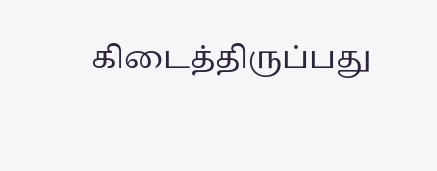கிடைத்திருப்பது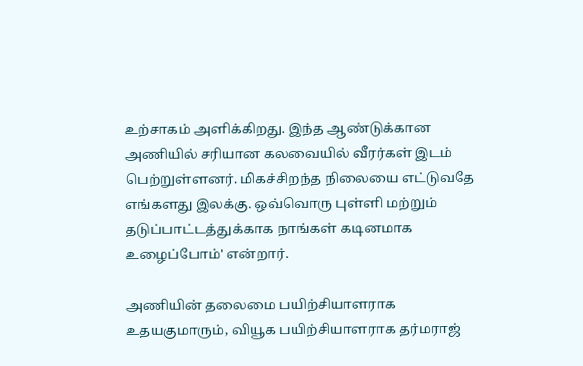உற்சாகம் அளிக்கிறது. இந்த ஆண்டுக்கான அணியில் சரியான கலவையில் வீரர்கள் இடம் பெற்றுள்ளனர். மிகச்சிறந்த நிலையை எட்டுவதே எங்களது இலக்கு. ஒவ்வொரு புள்ளி மற்றும் தடுப்பாட்டத்துக்காக நாங்கள் கடினமாக உழைப்போம்' என்றார்.

அணியின் தலைமை பயிற்சியாளராக உதயகுமாரும், வியூக பயிற்சியாளராக தர்மராஜ்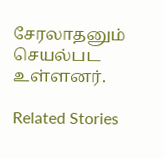சேரலாதனும் செயல்பட உள்ளனர்.

Related Stories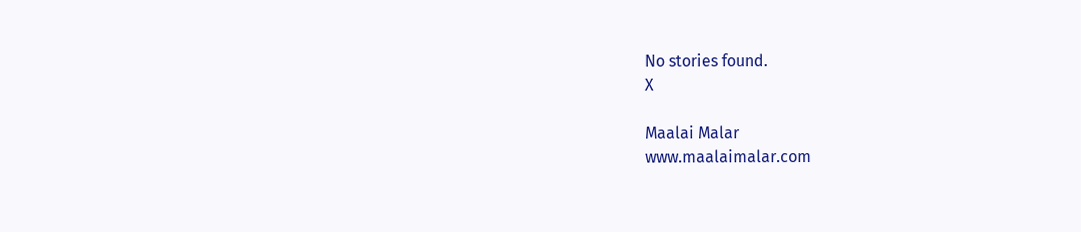No stories found.
X

Maalai Malar
www.maalaimalar.com